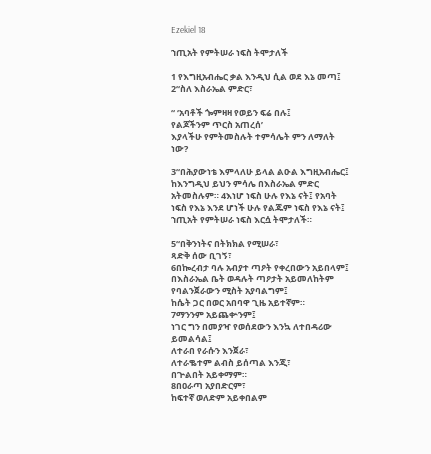Ezekiel 18

ኀጢአት የምትሠራ ነፍስ ትሞታለች

1 የእግዚአብሔር ቃል እንዲህ ሲል ወደ እኔ መጣ፤ 2“ስለ እስራኤል ምድር፣

“ ‘አባቶች ጐምዛዛ የወይን ፍሬ በሉ፤
የልጆችንም ጥርስ አጠረሰ’
እያላችሁ የምትመስሉት ተምሳሌት ምን ለማለት ነው?

3“በሕያውነቴ እምላለሁ ይላል ልዑል እግዚአብሔር፤ ከእንግዲህ ይህን ምሳሌ በእስራኤል ምድር አትመስሉም። 4እነሆ ነፍስ ሁሉ የእኔ ናት፤ የአባት ነፍስ የእኔ እንደ ሆነች ሁሉ የልጁም ነፍስ የእኔ ናት፤ ኀጢአት የምትሠራ ነፍስ እርሷ ትሞታለች።

5“በቅንነትና በትክክል የሚሠራ፣
ጻድቅ ሰው ቢገኝ፣
6በኰረብታ ባሉ አብያተ ጣዖት የቀረበውን አይበላም፤
በእስራኤል ቤት ወዳሉት ጣዖታት አይመለከትም
የባልንጀራውን ሚስት አያባልግም፤
ከሴት ጋር በወር አበባዋ ጊዜ አይተኛም።
7ማንንም አይጨቍንም፤
ነገር ግን በመያዣ የወሰደውን እንኳ ለተበዳሪው ይመልሳል፤
ለተራበ የራሱን እንጀራ፣
ለተራቈተም ልብስ ይሰጣል እንጂ፣
በጕልበት አይቀማም።
8በዐራጣ አያበድርም፣
ከፍተኛ ወለድም አይቀበልም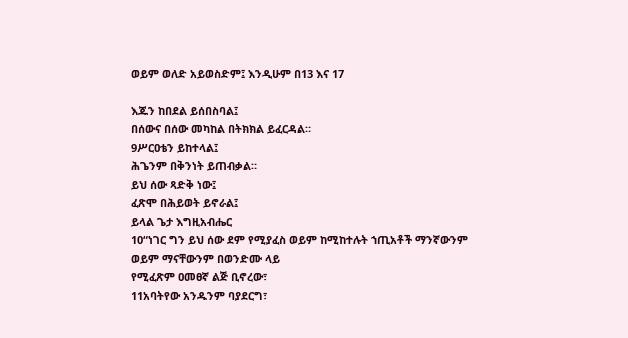ወይም ወለድ አይወስድም፤ እንዲሁም በ13 እና 17

እጁን ከበደል ይሰበስባል፤
በሰውና በሰው መካከል በትክክል ይፈርዳል።
9ሥርዐቴን ይከተላል፤
ሕጌንም በቅንነት ይጠብቃል።
ይህ ሰው ጻድቅ ነው፤
ፈጽሞ በሕይወት ይኖራል፤
ይላል ጌታ እግዚአብሔር
10“ነገር ግን ይህ ሰው ደም የሚያፈስ ወይም ከሚከተሉት ኀጢአቶች ማንኛውንም
ወይም ማናቸውንም በወንድሙ ላይ
የሚፈጽም ዐመፀኛ ልጅ ቢኖረው፣
11አባትየው አንዱንም ባያደርግ፣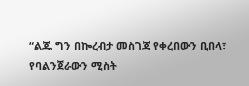“ልጁ ግን በኰረብታ መስገጃ የቀረበውን ቢበላ፣
የባልንጀራውን ሚስት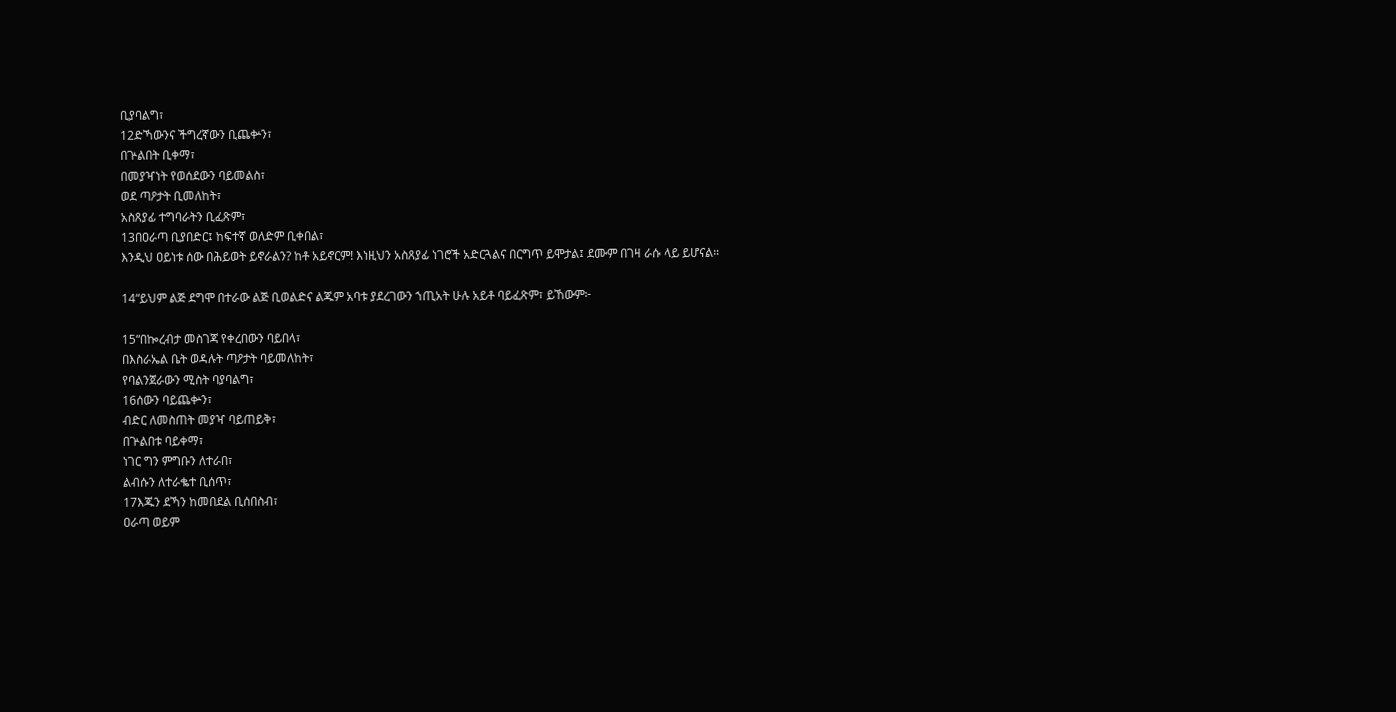ቢያባልግ፣
12ድኻውንና ችግረኛውን ቢጨቍን፣
በጕልበት ቢቀማ፣
በመያዣነት የወሰደውን ባይመልስ፣
ወደ ጣዖታት ቢመለከት፣
አስጸያፊ ተግባራትን ቢፈጽም፣
13በዐራጣ ቢያበድር፤ ከፍተኛ ወለድም ቢቀበል፣
እንዲህ ዐይነቱ ሰው በሕይወት ይኖራልን? ከቶ አይኖርም! እነዚህን አስጸያፊ ነገሮች አድርጓልና በርግጥ ይሞታል፤ ደሙም በገዛ ራሱ ላይ ይሆናል።

14“ይህም ልጅ ደግሞ በተራው ልጅ ቢወልድና ልጁም አባቱ ያደረገውን ኀጢአት ሁሉ አይቶ ባይፈጽም፣ ይኸውም፦

15“በኰረብታ መስገጃ የቀረበውን ባይበላ፣
በእስራኤል ቤት ወዳሉት ጣዖታት ባይመለከት፣
የባልንጀራውን ሚስት ባያባልግ፣
16ሰውን ባይጨቍን፣
ብድር ለመስጠት መያዣ ባይጠይቅ፣
በጕልበቱ ባይቀማ፣
ነገር ግን ምግቡን ለተራበ፣
ልብሱን ለተራቈተ ቢሰጥ፣
17እጁን ደኻን ከመበደል ቢሰበስብ፣
ዐራጣ ወይም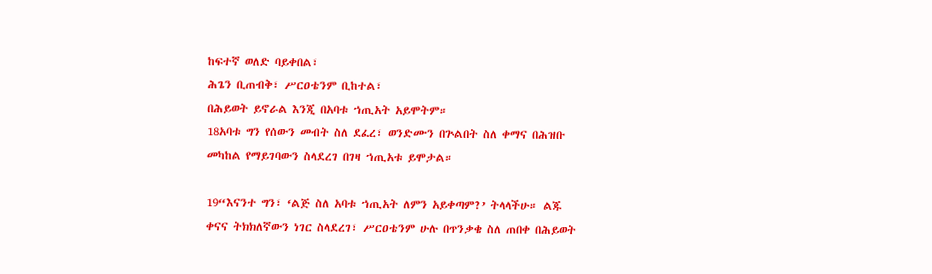ከፍተኛ ወለድ ባይቀበል፣
ሕጌን ቢጠብቅ፣ ሥርዐቴንም ቢከተል፣
በሕይወት ይኖራል እንጂ በአባቱ ኀጢአት አይሞትም።
18አባቱ ግን የሰውን መብት ስለ ደፈረ፣ ወንድሙን በጕልበት ስለ ቀማና በሕዝቡ መካከል የማይገባውን ስላደረገ በገዛ ኀጢአቱ ይሞታል።

19“እናንተ ግን፣ ‘ልጅ ስለ አባቱ ኀጢአት ለምን አይቀጣም?’ ትላላችሁ። ልጁ ቀናና ትክክለኛውን ነገር ስላደረገ፣ ሥርዐቴንም ሁሉ በጥንቃቄ ስለ ጠበቀ በሕይወት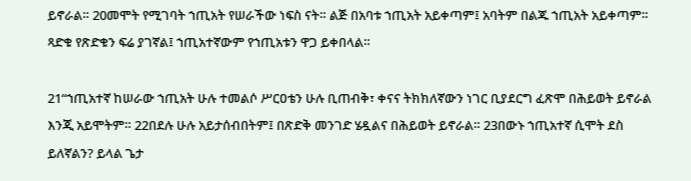ይኖራል። 20መሞት የሚገባት ኀጢአት የሠራችው ነፍስ ናት። ልጅ በአባቱ ኀጢአት አይቀጣም፤ አባትም በልጁ ኀጢአት አይቀጣም። ጻድቁ የጽድቁን ፍሬ ያገኛል፤ ኀጢአተኛውም የኀጢአቱን ዋጋ ይቀበላል።

21“ኀጢአተኛ ከሠራው ኀጢአት ሁሉ ተመልሶ ሥርዐቴን ሁሉ ቢጠብቅ፣ ቀናና ትክክለኛውን ነገር ቢያደርግ ፈጽሞ በሕይወት ይኖራል እንጂ አይሞትም። 22በደሉ ሁሉ አይታሰብበትም፤ በጽድቅ መንገድ ሄዷልና በሕይወት ይኖራል። 23በውኑ ኀጢአተኛ ሲሞት ደስ ይለኛልን? ይላል ጌታ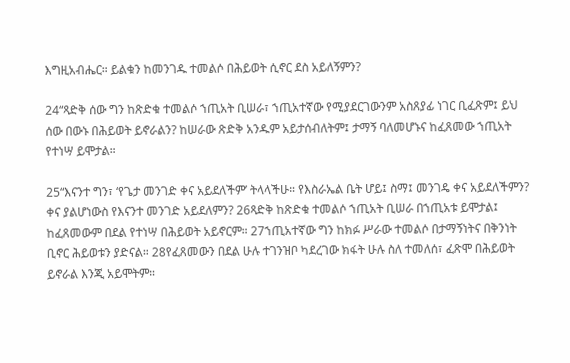እግዚአብሔር። ይልቁን ከመንገዱ ተመልሶ በሕይወት ሲኖር ደስ አይለኝምን?

24“ጻድቅ ሰው ግን ከጽድቁ ተመልሶ ኀጢአት ቢሠራ፣ ኀጢአተኛው የሚያደርገውንም አስጸያፊ ነገር ቢፈጽም፤ ይህ ሰው በውኑ በሕይወት ይኖራልን? ከሠራው ጽድቅ አንዱም አይታሰብለትም፤ ታማኝ ባለመሆኑና ከፈጸመው ኀጢአት የተነሣ ይሞታል።

25“እናንተ ግን፣ ‘የጌታ መንገድ ቀና አይደለችም’ ትላላችሁ። የእስራኤል ቤት ሆይ፤ ስማ፤ መንገዴ ቀና አይደለችምን? ቀና ያልሆነውስ የእናንተ መንገድ አይደለምን? 26ጻድቅ ከጽድቁ ተመልሶ ኀጢአት ቢሠራ በኀጢአቱ ይሞታል፤ ከፈጸመውም በደል የተነሣ በሕይወት አይኖርም። 27ኀጢአተኛው ግን ከክፉ ሥራው ተመልሶ በታማኝነትና በቅንነት ቢኖር ሕይወቱን ያድናል። 28የፈጸመውን በደል ሁሉ ተገንዝቦ ካደረገው ክፋት ሁሉ ስለ ተመለሰ፣ ፈጽሞ በሕይወት ይኖራል እንጂ አይሞትም።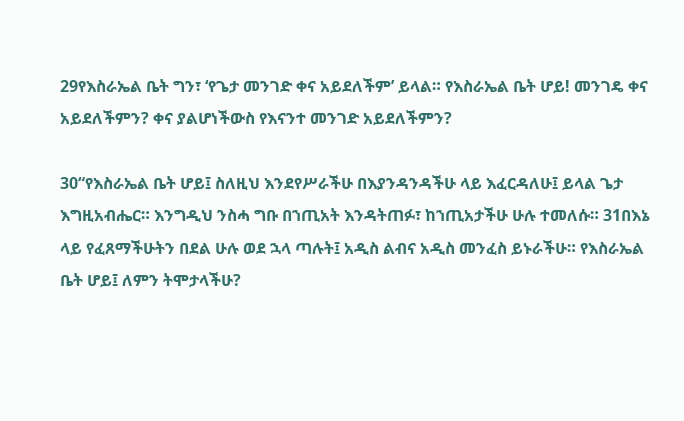29የእስራኤል ቤት ግን፣ ‘የጌታ መንገድ ቀና አይደለችም’ ይላል። የእስራኤል ቤት ሆይ! መንገዴ ቀና አይደለችምን? ቀና ያልሆነችውስ የእናንተ መንገድ አይደለችምን?

30“የእስራኤል ቤት ሆይ፤ ስለዚህ እንደየሥራችሁ በእያንዳንዳችሁ ላይ እፈርዳለሁ፤ ይላል ጌታ እግዚአብሔር። እንግዲህ ንስሓ ግቡ በኀጢአት እንዳትጠፉ፣ ከኀጢአታችሁ ሁሉ ተመለሱ። 31በእኔ ላይ የፈጸማችሁትን በደል ሁሉ ወደ ኋላ ጣሉት፤ አዲስ ልብና አዲስ መንፈስ ይኑራችሁ። የእስራኤል ቤት ሆይ፤ ለምን ትሞታላችሁ?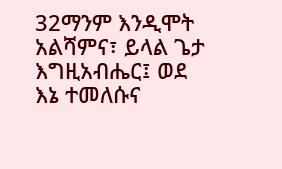32ማንም እንዲሞት አልሻምና፣ ይላል ጌታ እግዚአብሔር፤ ወደ እኔ ተመለሱና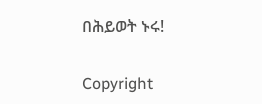በሕይወት ኑሩ!

Copyright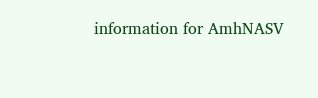information for AmhNASV